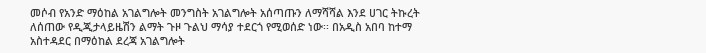መሶብ የአንድ ማዕከል አገልግሎት መንግስት አገልግሎት አሰጣጡን ለማሻሻል እንደ ሀገር ትኩረት ለሰጠው የዲጂታላይዜሽን ልማት ጉዞ ጉልህ ማሳያ ተደርጎ የሚወሰድ ነው፡፡ በአዲስ አበባ ከተማ አስተዳደር በማዕከል ደረጃ አገልግሎት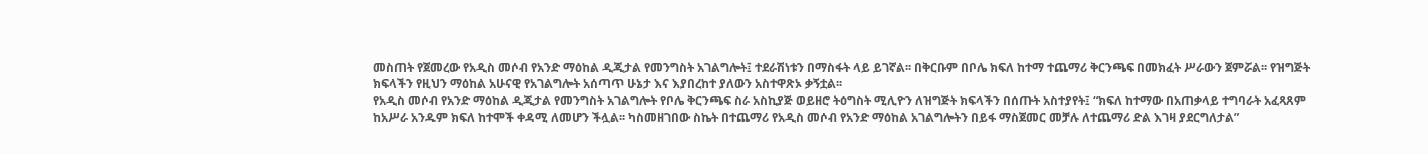መስጠት የጀመረው የአዲስ መሶብ የአንድ ማዕከል ዲጂታል የመንግስት አገልግሎት፤ ተደራሽነቱን በማስፋት ላይ ይገኛል፡፡ በቅርቡም በቦሌ ክፍለ ከተማ ተጨማሪ ቅርንጫፍ በመክፈት ሥራውን ጀምሯል፡፡ የዝግጅት ክፍላችን የዚህን ማዕከል አሁናዊ የአገልግሎት አሰጣጥ ሁኔታ እና እያበረከተ ያለውን አስተዋጽኦ ቃኝቷል፡፡
የአዲስ መሶብ የአንድ ማዕከል ዲጂታል የመንግስት አገልግሎት የቦሌ ቅርንጫፍ ስራ አስኪያጅ ወይዘሮ ትዕግስት ሚሊዮን ለዝግጅት ክፍላችን በሰጡት አስተያየት፤ “ክፍለ ከተማው በአጠቃላይ ተግባራት አፈጻጸም ከአሥራ አንዱም ክፍለ ከተሞች ቀዳሚ ለመሆን ችሏል፡፡ ካስመዘገበው ስኬት በተጨማሪ የአዲስ መሶብ የአንድ ማዕከል አገልግሎትን በይፋ ማስጀመር መቻሉ ለተጨማሪ ድል እገዛ ያደርግለታል”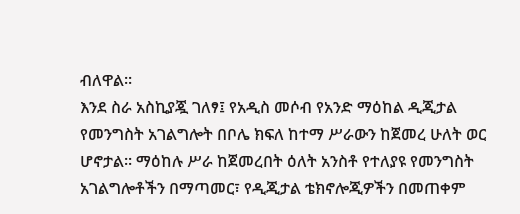ብለዋል፡፡
እንደ ስራ አስኪያጇ ገለፃ፤ የአዲስ መሶብ የአንድ ማዕከል ዲጂታል የመንግስት አገልግሎት በቦሌ ክፍለ ከተማ ሥራውን ከጀመረ ሁለት ወር ሆኖታል፡፡ ማዕከሉ ሥራ ከጀመረበት ዕለት አንስቶ የተለያዩ የመንግስት አገልግሎቶችን በማጣመር፣ የዲጂታል ቴክኖሎጂዎችን በመጠቀም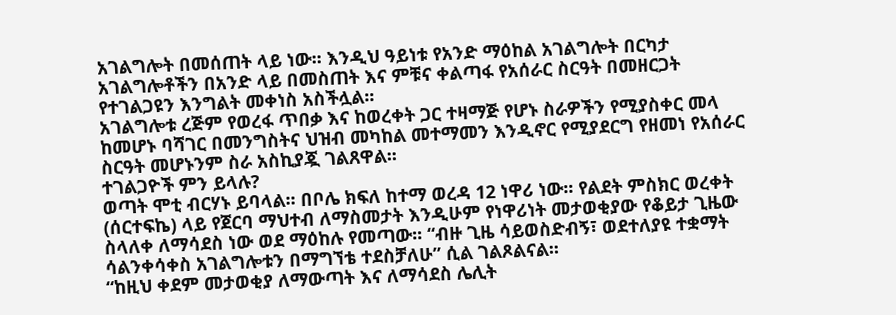አገልግሎት በመሰጠት ላይ ነው፡፡ እንዲህ ዓይነቱ የአንድ ማዕከል አገልግሎት በርካታ አገልግሎቶችን በአንድ ላይ በመስጠት እና ምቹና ቀልጣፋ የአሰራር ስርዓት በመዘርጋት የተገልጋዩን እንግልት መቀነስ አስችሏል፡፡
አገልግሎቱ ረጅም የወረፋ ጥበቃ እና ከወረቀት ጋር ተዛማጅ የሆኑ ስራዎችን የሚያስቀር መላ ከመሆኑ ባሻገር በመንግስትና ህዝብ መካከል መተማመን እንዲኖር የሚያደርግ የዘመነ የአሰራር ስርዓት መሆኑንም ስራ አስኪያጇ ገልጸዋል፡፡
ተገልጋዮች ምን ይላሉ?
ወጣት ሞቲ ብርሃኑ ይባላል፡፡ በቦሌ ክፍለ ከተማ ወረዳ 12 ነዋሪ ነው፡፡ የልደት ምስክር ወረቀት (ሰርተፍኬ) ላይ የጀርባ ማህተብ ለማስመታት እንዲሁም የነዋሪነት መታወቂያው የቆይታ ጊዜው ስላለቀ ለማሳደስ ነው ወደ ማዕከሉ የመጣው፡፡ “ብዙ ጊዜ ሳይወስድብኝ፣ ወደተለያዩ ተቋማት ሳልንቀሳቀስ አገልግሎቱን በማግኘቴ ተደስቻለሁ” ሲል ገልጾልናል፡፡
“ከዚህ ቀደም መታወቂያ ለማውጣት እና ለማሳደስ ሌሊት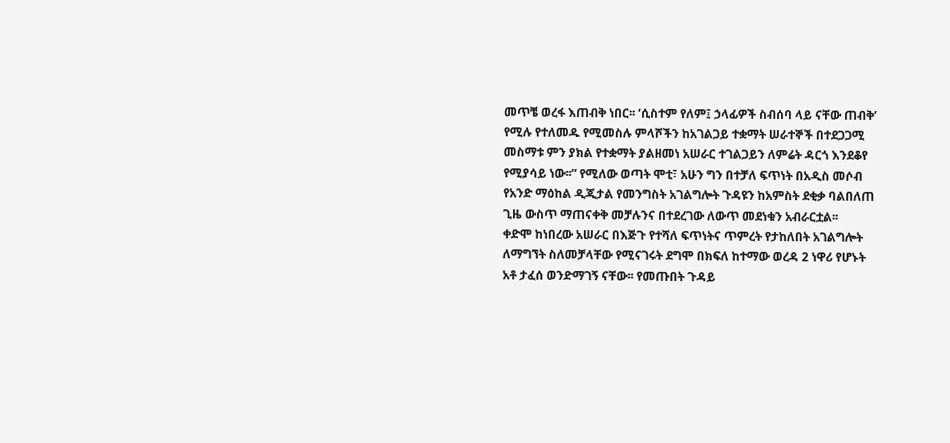መጥቼ ወረፋ እጠብቅ ነበር፡፡ ‘ሲስተም የለም፤ ኃላፊዎች ስብሰባ ላይ ናቸው ጠብቅ’ የሚሉ የተለመዱ የሚመስሉ ምላሾችን ከአገልጋይ ተቋማት ሠራተኞች በተደጋጋሚ መስማቱ ምን ያክል የተቋማት ያልዘመነ አሠራር ተገልጋይን ለምሬት ዳርጎ እንደቆየ የሚያሳይ ነው፡፡” የሚለው ወጣት ሞቲ፣ አሁን ግን በተቻለ ፍጥነት በአዲስ መሶብ የአንድ ማዕከል ዲጂታል የመንግስት አገልግሎት ጉዳዩን ከአምስት ደቂቃ ባልበለጠ ጊዜ ውስጥ ማጠናቀቅ መቻሉንና በተደረገው ለውጥ መደነቁን አብራርቷል፡፡
ቀድሞ ከነበረው አሠራር በእጅጉ የተሻለ ፍጥነትና ጥምረት የታከለበት አገልግሎት ለማግኘት ስለመቻላቸው የሚናገሩት ደግሞ በክፍለ ከተማው ወረዳ 2 ነዋሪ የሆኑት አቶ ታፈሰ ወንድማገኝ ናቸው፡፡ የመጡበት ጉዳይ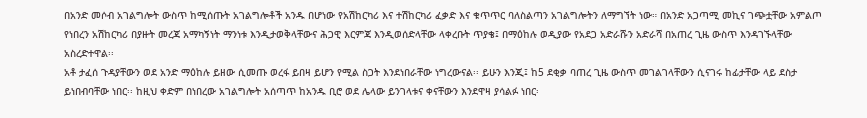በአንድ መሶብ አገልግሎት ውስጥ ከሚሰጡት አገልግሎቶች አንዱ በሆነው የአሽከርካሪ እና ተሽከርካሪ ፈቃድ እና ቁጥጥር ባለስልጣን አገልግሎትን ለማግኘት ነው። በአንድ አጋጣሚ መኪና ገጭቷቸው አምልጦ የነበረን አሽከርካሪ በያዙት መረጃ አማካኝነት ማንነቱ እንዲታወቅላቸውና ሕጋዊ እርምጃ እንዲወሰድላቸው ላቀረቡት ጥያቄ፤ በማዕከሉ ወዲያው የአደጋ አድራሹን አድራሻ በአጠረ ጊዜ ውስጥ እንዳገኙላቸው አስረድተዋል፡፡
አቶ ታፈሰ ጉዳያቸውን ወደ አንድ ማዕከሉ ይዘው ሲመጡ ወረፋ ይበዛ ይሆን የሚል ስጋት እንደነበራቸው ነግረውናል፡፡ ይሁን እንጂ፤ ከ5 ደቂቃ ባጠረ ጊዜ ውስጥ መገልገላቸውን ሲናገሩ ከፊታቸው ላይ ደስታ ይነበብባቸው ነበር፡፡ ከዚህ ቀድም በነበረው አገልግሎት አሰጣጥ ከአንዱ ቢሮ ወደ ሌላው ይንገላቱና ቀናቸውን እንደዋዛ ያሳልፉ ነበር፡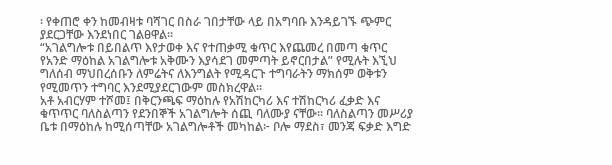፡ የቀጠሮ ቀን ከመብዛቱ ባሻገር በስራ ገበታቸው ላይ በአግባቡ እንዳይገኙ ጭምር ያደርጋቸው እንደነበር ገልፀዋል፡፡
“አገልግሎቱ በይበልጥ እየታወቀ እና የተጠቃሚ ቁጥር እየጨመረ በመጣ ቁጥር የአንድ ማዕከል አገልግሎቱ አቅሙን እያሳደገ መምጣት ይኖርበታል” የሚሉት እኚህ ግለሰብ ማህበረሰቡን ለምሬትና ለእንግልት የሚዳርጉ ተግባራትን ማክሰም ወቅቱን የሚመጥን ተግባር እንደሚያደርገውም መስክረዋል፡፡
አቶ አብርሃም ተሾመ፤ በቅርንጫፍ ማዕከሉ የአሽከርካሪ እና ተሽከርካሪ ፈቃድ እና ቁጥጥር ባለስልጣን የደንበኞች አገልግሎት ሰጪ ባለሙያ ናቸው። ባለስልጣን መሥሪያ ቤቱ በማዕከሉ ከሚሰጣቸው አገልግሎቶች መካከል፦ ቦሎ ማደስ፣ መንጃ ፍቃድ እግድ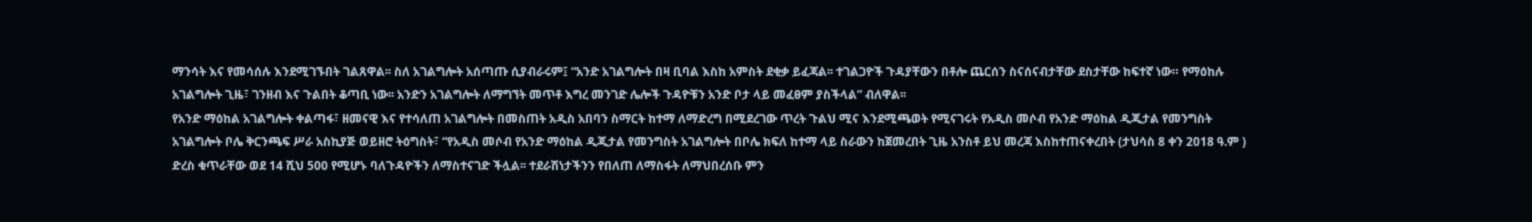ማንሳት እና የመሳሰሉ እንደሚገኙበት ገልጸዋል፡፡ ስለ አገልግሎት አሰጣጡ ሲያብራሩም፤ “አንድ አገልግሎት በዛ ቢባል እስከ አምስት ደቂቃ ይፈጃል፡፡ ተገልጋዮች ጉዳያቸውን በቶሎ ጨርሰን ስናሰናብታቸው ደስታቸው ከፍተኛ ነው። የማዕከሉ አገልግሎት ጊዜ፣ ገንዘብ እና ጉልበት ቆጣቢ ነው፡፡ አንድን አገልግሎት ለማግኘት መጥቶ እግረ መንገድ ሌሎች ጉዳዮቹን አንድ ቦታ ላይ መፈፀም ያስችላል” ብለዋል፡፡
የአንድ ማዕከል አገልግሎት ቀልጣፋ፣ ዘመናዊ እና የተሳለጠ አገልግሎት በመስጠት አዲስ አበባን ስማርት ከተማ ለማድረግ በሚደረገው ጥረት ጉልህ ሚና እንደሚጫወት የሚናገሩት የአዲስ መሶብ የአንድ ማዕከል ዲጂታል የመንግስት አገልግሎት ቦሌ ቅርንጫፍ ሥራ አስኪያጅ ወይዘሮ ትዕግስት፣ “የአዲስ መሶብ የአንድ ማዕከል ዲጂታል የመንግስት አገልግሎት በቦሌ ክፍለ ከተማ ላይ ስራውን ከጀመረበት ጊዜ አንስቶ ይህ መረጃ እስከተጠናቀረበት (ታህሳስ 8 ቀን 2018 ዓ.ም ) ድረስ ቁጥራቸው ወደ 14 ሺህ 500 የሚሆኑ ባለጉዳዮችን ለማስተናገድ ችሏል፡፡ ተደራሽነታችንን የበለጠ ለማስፋት ለማህበረሰቡ ምን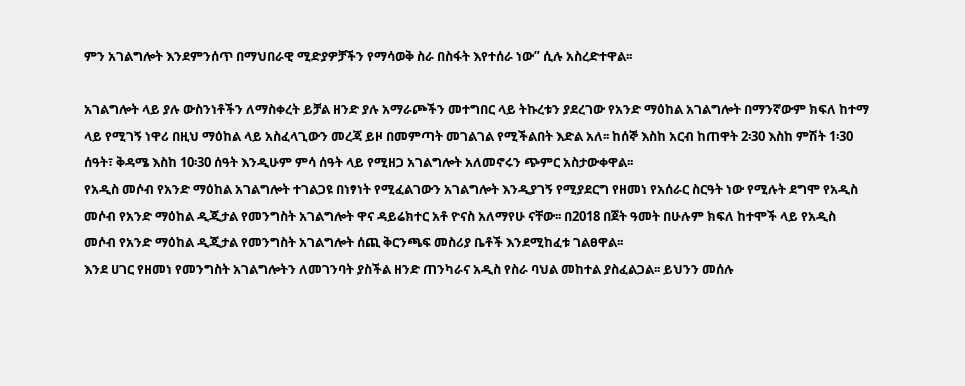ምን አገልግሎት እንደምንሰጥ በማህበራዊ ሚድያዎቻችን የማሳወቅ ስራ በስፋት እየተሰራ ነው” ሲሉ አስረድተዋል፡፡

አገልግሎት ላይ ያሉ ውስንነቶችን ለማስቀረት ይቻል ዘንድ ያሉ አማራጮችን መተግበር ላይ ትኩረቱን ያደረገው የአንድ ማዕከል አገልግሎት በማንኛውም ክፍለ ከተማ ላይ የሚገኝ ነዋሪ በዚህ ማዕከል ላይ አስፈላጊውን መረጃ ይዞ በመምጣት መገልገል የሚችልበት እድል አለ፡፡ ከሰኞ እስከ አርብ ከጠዋት 2፡30 እስከ ምሽት 1፡30 ሰዓት፣ ቅዳሜ እስከ 10፡30 ሰዓት እንዲሁም ምሳ ሰዓት ላይ የሚዘጋ አገልግሎት አለመኖሩን ጭምር አስታውቀዋል፡፡
የአዲስ መሶብ የአንድ ማዕከል አገልግሎት ተገልጋዩ በነፃነት የሚፈልገውን አገልግሎት እንዲያገኝ የሚያደርግ የዘመነ የአሰራር ስርዓት ነው የሚሉት ደግሞ የአዲስ መሶብ የአንድ ማዕከል ዲጂታል የመንግስት አገልግሎት ዋና ዳይሬክተር አቶ ዮናስ አለማየሁ ናቸው፡፡ በ2018 በጀት ዓመት በሁሉም ክፍለ ከተሞች ላይ የአዲስ መሶብ የአንድ ማዕከል ዲጂታል የመንግስት አገልግሎት ሰጪ ቅርንጫፍ መስሪያ ቤቶች እንደሚከፈቱ ገልፀዋል፡፡
እንደ ሀገር የዘመነ የመንግስት አገልግሎትን ለመገንባት ያስችል ዘንድ ጠንካራና አዲስ የስራ ባህል መከተል ያስፈልጋል፡፡ ይህንን መሰሉ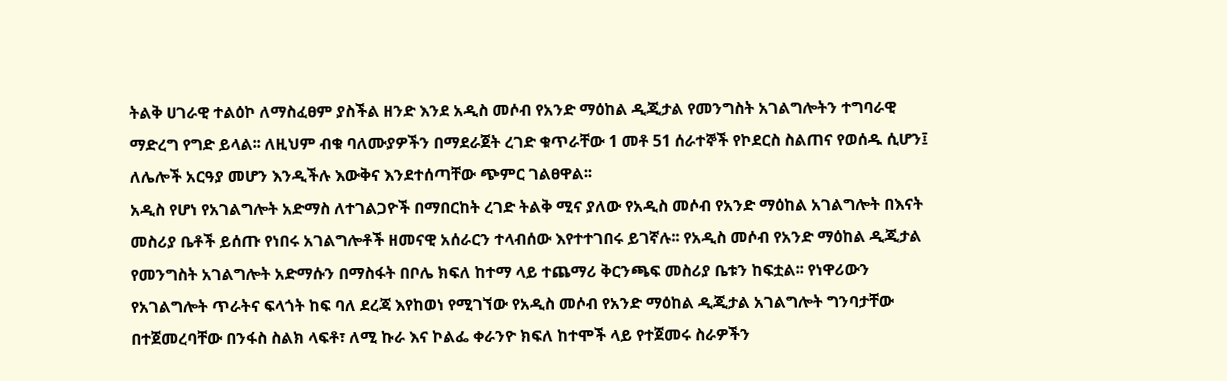ትልቅ ሀገራዊ ተልዕኮ ለማስፈፀም ያስችል ዘንድ እንደ አዲስ መሶብ የአንድ ማዕከል ዲጂታል የመንግስት አገልግሎትን ተግባራዊ ማድረግ የግድ ይላል፡፡ ለዚህም ብቁ ባለሙያዎችን በማደራጀት ረገድ ቁጥራቸው 1 መቶ 51 ሰራተኞች የኮደርስ ስልጠና የወሰዱ ሲሆን፤ ለሌሎች አርዓያ መሆን እንዲችሉ እውቅና እንደተሰጣቸው ጭምር ገልፀዋል፡፡
አዲስ የሆነ የአገልግሎት አድማስ ለተገልጋዮች በማበርከት ረገድ ትልቅ ሚና ያለው የአዲስ መሶብ የአንድ ማዕከል አገልግሎት በእናት መስሪያ ቤቶች ይሰጡ የነበሩ አገልግሎቶች ዘመናዊ አሰራርን ተላብሰው እየተተገበሩ ይገኛሉ፡፡ የአዲስ መሶብ የአንድ ማዕከል ዲጂታል የመንግስት አገልግሎት አድማሱን በማስፋት በቦሌ ክፍለ ከተማ ላይ ተጨማሪ ቅርንጫፍ መስሪያ ቤቱን ከፍቷል፡፡ የነዋሪውን የአገልግሎት ጥራትና ፍላጎት ከፍ ባለ ደረጃ እየከወነ የሚገኘው የአዲስ መሶብ የአንድ ማዕከል ዲጂታል አገልግሎት ግንባታቸው በተጀመረባቸው በንፋስ ስልክ ላፍቶ፣ ለሚ ኩራ እና ኮልፌ ቀራንዮ ክፍለ ከተሞች ላይ የተጀመሩ ስራዎችን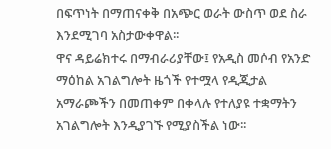በፍጥነት በማጠናቀቅ በአጭር ወራት ውስጥ ወደ ስራ እንደሚገባ አስታውቀዋል፡፡
ዋና ዳይሬክተሩ በማብራሪያቸው፤ የአዲስ መሶብ የአንድ ማዕከል አገልግሎት ዜጎች የተሟላ የዲጂታል አማራጮችን በመጠቀም በቀላሉ የተለያዩ ተቋማትን አገልግሎት እንዲያገኙ የሚያስችል ነው፡፡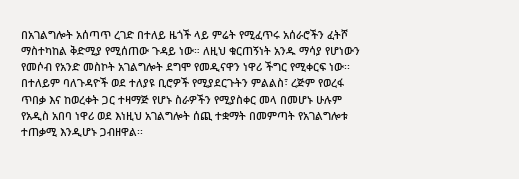በአገልግሎት አሰጣጥ ረገድ በተለይ ዜጎች ላይ ምሬት የሚፈጥሩ አሰራሮችን ፈትሾ ማስተካከል ቅድሚያ የሚሰጠው ጉዳይ ነው። ለዚህ ቁርጠኝነት አንዱ ማሳያ የሆነውን የመሶብ የአንድ መስኮት አገልግሎት ደግሞ የመዲናዋን ነዋሪ ችግር የሚቀርፍ ነው፡፡ በተለይም ባለጉዳዮች ወደ ተለያዩ ቢሮዎች የሚያደርጉትን ምልልስ፣ ረጅም የወረፋ ጥበቃ እና ከወረቀት ጋር ተዛማጅ የሆኑ ስራዎችን የሚያስቀር መላ በመሆኑ ሁሉም የአዲስ አበባ ነዋሪ ወደ እነዚህ አገልግሎት ሰጪ ተቋማት በመምጣት የአገልግሎቱ ተጠቃሚ እንዲሆኑ ጋብዘዋል፡፡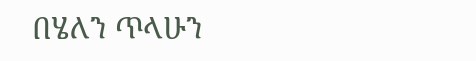በሄለን ጥላሁን